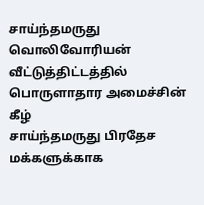சாய்ந்தமருது வொலிவோரியன் வீட்டுத்திட்டத்தில் பொருளாதார அமைச்சின் கீழ்
சாய்ந்தமருது பிரதேச மக்களுக்காக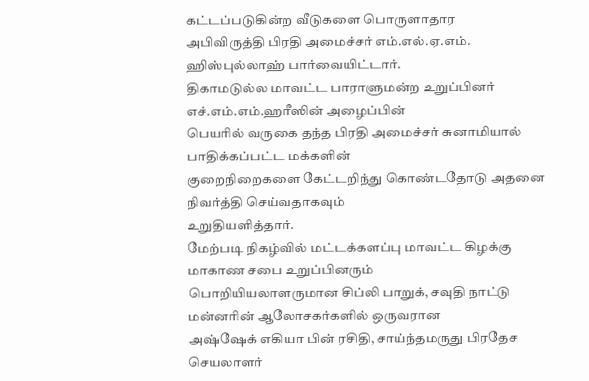கட்டப்படுகின்ற வீடுகளை பொருளாதார
அபிவிருத்தி பிரதி அமைச்சர் எம்.எல்.ஏ.எம். ஹிஸ்புல்லாஹ் பார்வையிட்டார்.
திகாமடுல்ல மாவட்ட பாராளுமன்ற உறுப்பினர் எச்.எம்.எம்.ஹரீஸின் அழைப்பின்
பெயரில் வருகை தந்த பிரதி அமைச்சர் சுனாமியால் பாதிக்கப்பட்ட மக்களின்
குறைநிறைகளை கேட்டறிந்து கொண்டதோடு அதனை நிவர்த்தி செய்வதாகவும்
உறுதியளித்தார்.
மேற்படி நிகழ்வில் மட்டக்களப்பு மாவட்ட கிழக்கு மாகாண சபை உறுப்பினரும்
பொறியியலாளருமான சிப்லி பாறுக், சவுதி நாட்டு மன்னரின் ஆலோசகர்களில் ஒருவரான
அஷ்ஷேக் எகியா பின் ரசிதி, சாய்ந்தமருது பிரதேச செயலாளர்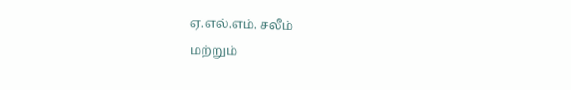ஏ.எல்.எம். சலீம்
மற்றும்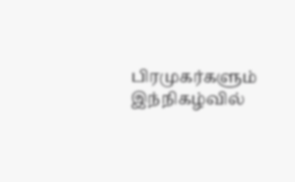பிரமுகர்களும் இந்நிகழ்வில்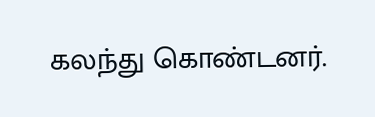கலந்து கொண்டனர்.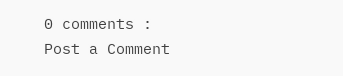0 comments :
Post a Comment